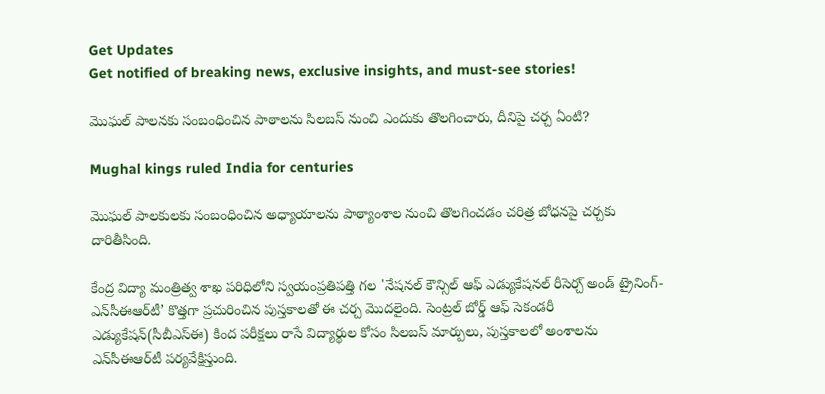Get Updates
Get notified of breaking news, exclusive insights, and must-see stories!

మొఘల్ పాలనకు సంబంధించిన పాఠాలను సిలబస్ నుంచి ఎందుకు తొలగించారు, దీనిపై చర్చ ఏంటి?

Mughal kings ruled India for centuries

మొఘల్‌ పాలకులకు సంబంధించిన అధ్యాయాలను పాఠ్యాంశాల నుంచి తొలగించడం చరిత్ర బోధనపై చర్చకు దారితీసింది.

కేంద్ర విద్యా మంత్రిత్వ శాఖ పరిధిలోని స్వయంప్రతిపత్తి గల 'నేషనల్ కౌన్సిల్ ఆఫ్ ఎడ్యుకేషనల్ రీసెర్చ్ అండ్ ట్రైనింగ్-ఎన్‌సీఈఆర్‌టీ’ కొత్తగా ప్రచురించిన పుస్తకాలతో ఈ చర్చ మొదలైంది. సెంట్రల్ బోర్డ్ ఆఫ్ సెకండరీ ఎడ్యుకేషన్(సీబీఎస్ఈ) కింద పరీక్షలు రాసే విద్యార్థుల కోసం సిలబస్‌ మార్పులు, పుస్తకాలలో అంశాలను ఎన్‌సీఈఆర్‌టీ పర్యవేక్షిస్తుంది.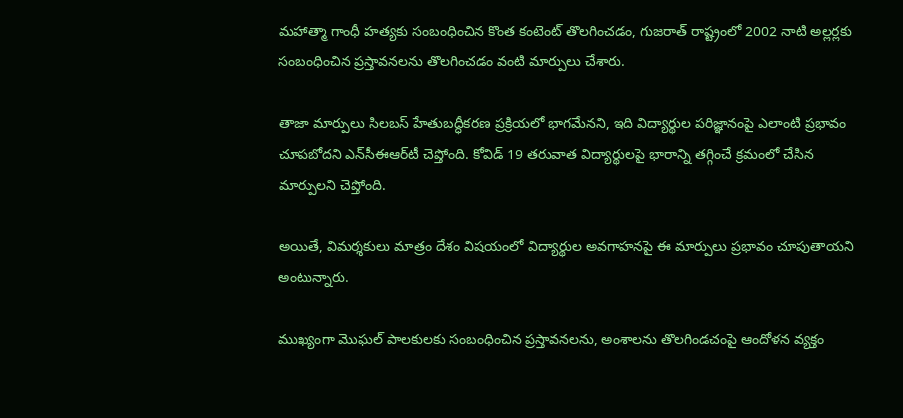మహాత్మా గాంధీ హత్యకు సంబంధించిన కొంత కంటెంట్ తొలగించడం, గుజరాత్ రాష్ట్రంలో 2002 నాటి అల్లర్లకు సంబంధించిన ప్రస్తావనలను తొలగించడం వంటి మార్పులు చేశారు.

తాజా మార్పులు సిలబస్ హేతుబద్ధీకరణ ప్రక్రియలో భాగమేనని, ఇది విద్యార్థుల పరిజ్ఞానంపై ఎలాంటి ప్రభావం చూపబోదని ఎన్‌సీఈఆర్‌టీ చెప్తోంది. కోవిడ్ 19 తరువాత విద్యార్థులపై భారాన్ని తగ్గించే క్రమంలో చేసిన మార్పులని చెప్తోంది.

అయితే, విమర్శకులు మాత్రం దేశం విషయంలో విద్యార్థుల అవగాహనపై ఈ మార్పులు ప్రభావం చూపుతాయని అంటున్నారు.

ముఖ్యంగా మొఘల్ పాలకులకు సంబంధించిన ప్రస్తావనలను, అంశాలను తొలగిండచంపై ఆందోళన వ్యక్తం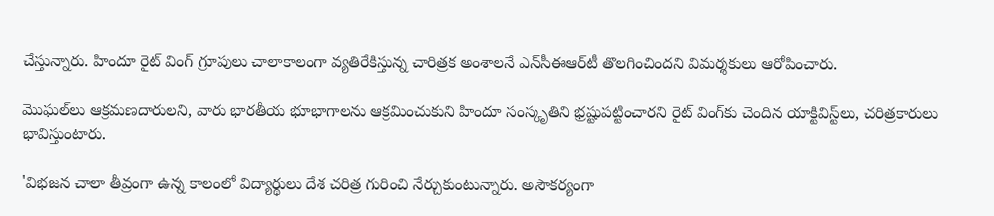చేస్తున్నారు. హిందూ రైట్ వింగ్ గ్రూపులు చాలాకాలంగా వ్యతిరేకిస్తున్న చారిత్రక అంశాలనే ఎన్‌సీఈఆర్‌టీ తొలగించిందని విమర్శకులు ఆరోపించారు.

మొఘల్‌లు ఆక్రమణదారులని, వారు భారతీయ భూభాగాలను ఆక్రమించుకుని హిందూ సంస్కృతిని భ్రష్టుపట్టించారని రైట్ వింగ్‌కు చెందిన యాక్టివిస్ట్‌లు, చరిత్రకారులు భావిస్తుంటారు.

'విభజన చాలా తీవ్రంగా ఉన్న కాలంలో విద్యార్థులు దేశ చరిత్ర గురించి నేర్చుకుంటున్నారు. అసౌకర్యంగా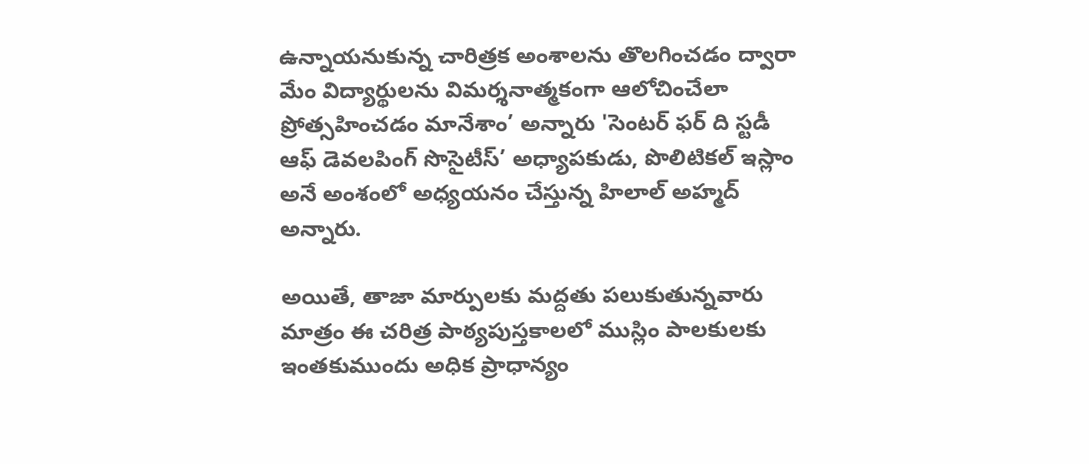ఉన్నాయనుకున్న చారిత్రక అంశాలను తొలగించడం ద్వారా మేం విద్యార్థులను విమర్శనాత్మకంగా ఆలోచించేలా ప్రోత్సహించడం మానేశాం’ అన్నారు 'సెంటర్ ఫర్ ది స్టడీ ఆఫ్ డెవలపింగ్ సొసైటీస్’ అధ్యాపకుడు, పొలిటికల్ ఇస్లాం అనే అంశంలో అధ్యయనం చేస్తున్న హిలాల్ అహ్మద్ అన్నారు.

అయితే, తాజా మార్పులకు మద్దతు పలుకుతున్నవారు మాత్రం ఈ చరిత్ర పాఠ్యపుస్తకాలలో ముస్లిం పాలకులకు ఇంతకుముందు అధిక ప్రాధాన్యం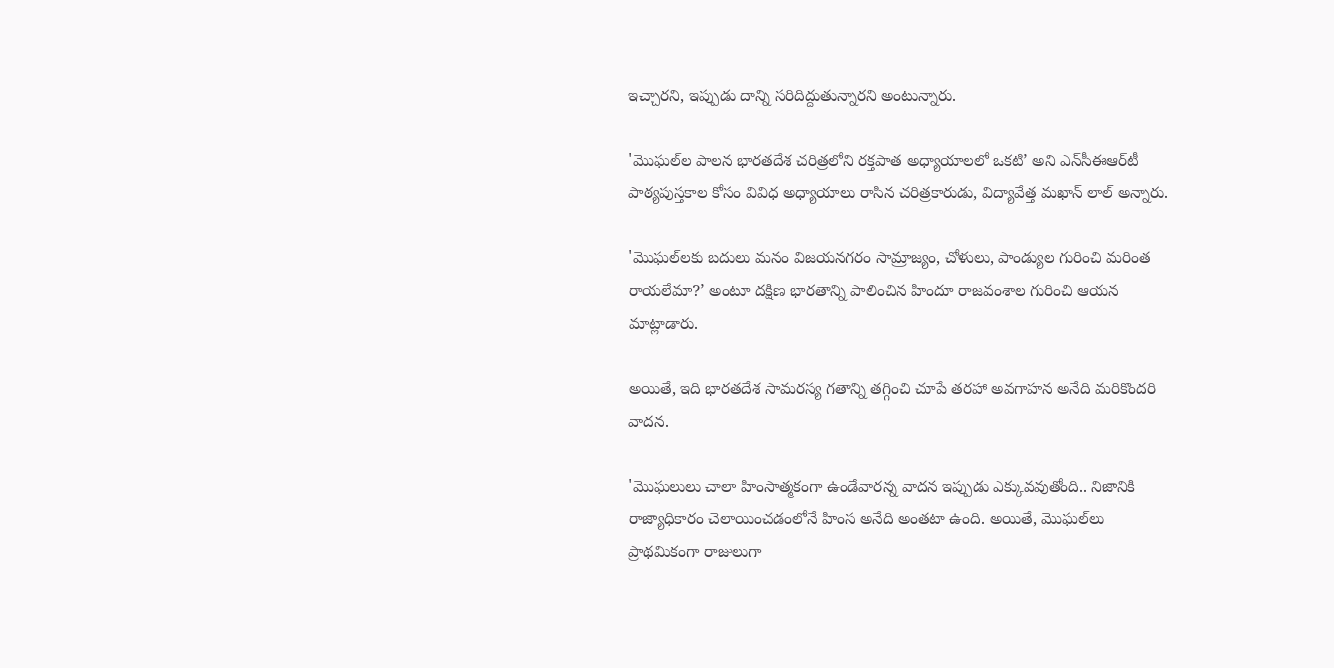ఇచ్చారని, ఇప్పుడు దాన్ని సరిదిద్దుతున్నారని అంటున్నారు.

'మొఘల్‌ల పాలన భారతదేశ చరిత్రలోని రక్తపాత అధ్యాయాలలో ఒకటి’ అని ఎన్‌సీఈఆర్‌టీ పాఠ్యపుస్తకాల కోసం వివిధ అధ్యాయాలు రాసిన చరిత్రకారుడు, విద్యావేత్త మఖాన్ లాల్ అన్నారు.

'మొఘల్‌లకు బదులు మనం విజయనగరం సామ్రాజ్యం, చోళులు, పాండ్యుల గురించి మరింత రాయలేమా?’ అంటూ దక్షిణ భారతాన్ని పాలించిన హిందూ రాజవంశాల గురించి ఆయన మాట్లాడారు.

అయితే, ఇది భారతదేశ సామరస్య గతాన్ని తగ్గించి చూపే తరహా అవగాహన అనేది మరికొందరి వాదన.

'మొఘలులు చాలా హింసాత్మకంగా ఉండేవారన్న వాదన ఇప్పుడు ఎక్కువవుతోంది.. నిజానికి రాజ్యాధికారం చెలాయించడంలోనే హింస అనేది అంతటా ఉంది. అయితే, మొఘల్‌లు ప్రాథమికంగా రాజులుగా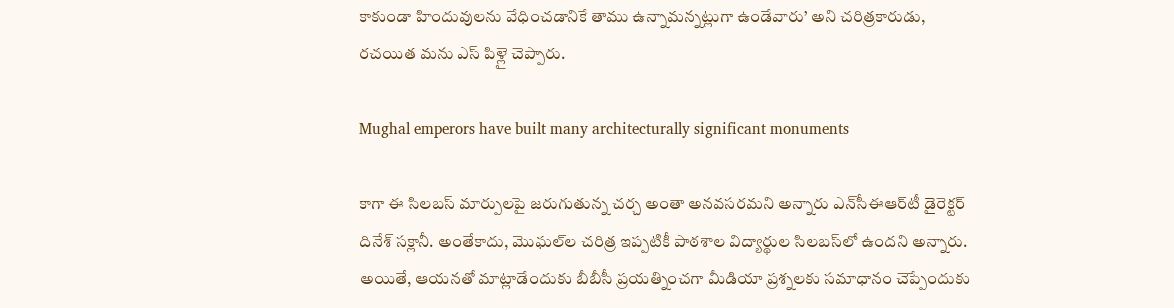కాకుండా హిందువులను వేధించడానికే తాము ఉన్నామన్నట్లుగా ఉండేవారు’ అని చరిత్రకారుడు, రచయిత మను ఎస్ పిళ్లై చెప్పారు.

Mughal emperors have built many architecturally significant monuments

కాగా ఈ సిలబస్ మార్పులపై జరుగుతున్న చర్చ అంతా అనవసరమని అన్నారు ఎన్‌సీఈఆర్‌టీ డైరెక్టర్ దినేశ్ సక్లానీ. అంతేకాదు, మొఘల్‌ల చరిత్ర ఇప్పటికీ పాఠశాల విద్యార్థుల సిలబస్‌లో ఉందని అన్నారు. అయితే, ఆయనతో మాట్లాడేందుకు బీబీసీ ప్రయత్నించగా మీడియా ప్రశ్నలకు సమాధానం చెప్పేందుకు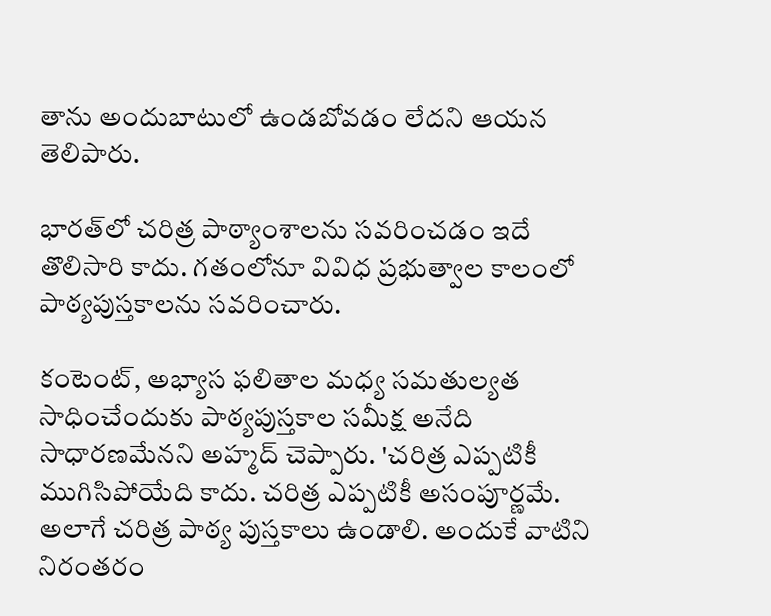తాను అందుబాటులో ఉండబోవడం లేదని ఆయన తెలిపారు.

భారత్‌లో చరిత్ర పాఠ్యాంశాలను సవరించడం ఇదే తొలిసారి కాదు. గతంలోనూ వివిధ ప్రభుత్వాల కాలంలో పాఠ్యపుస్తకాలను సవరించారు.

కంటెంట్, అభ్యాస ఫలితాల మధ్య సమతుల్యత సాధించేందుకు పాఠ్యపుస్తకాల సమీక్ష అనేది సాధారణమేనని అహ్మద్ చెప్పారు. 'చరిత్ర ఎప్పటికీ ముగిసిపోయేది కాదు. చరిత్ర ఎప్పటికీ అసంపూర్ణమే. అలాగే చరిత్ర పాఠ్య పుస్తకాలు ఉండాలి. అందుకే వాటిని నిరంతరం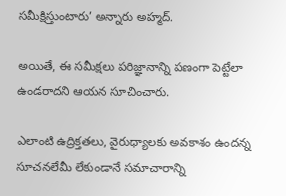సమీక్షిస్తుంటారు’ అన్నారు అహ్మద్.

అయితే, ఈ సమీక్షలు పరిజ్ఞానాన్ని పణంగా పెట్టేలా ఉండరాదని ఆయన సూచించారు.

ఎలాంటి ఉద్రిక్తతలు, వైరుధ్యాలకు అవకాశం ఉందన్న సూచనలేమీ లేకుండానే సమాచారాన్ని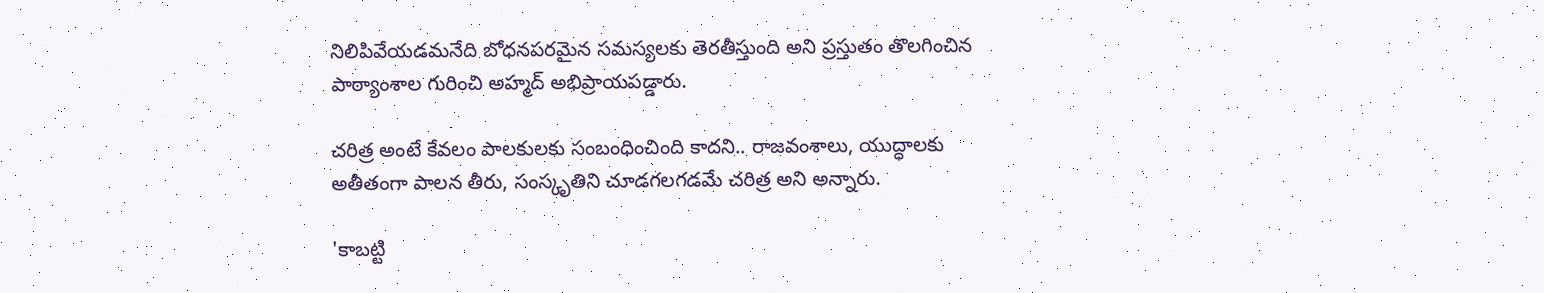నిలిపివేయడమనేది బోధనపరమైన సమస్యలకు తెరతీస్తుంది అని ప్రస్తుతం తొలగించిన పాఠ్యాంశాల గురించి అహ్మద్ అభిప్రాయపడ్డారు.

చరిత్ర అంటే కేవలం పాలకులకు సంబంధించింది కాదని.. రాజవంశాలు, యుద్ధాలకు అతీతంగా పాలన తీరు, సంస్కృతిని చూడగలగడమే చరిత్ర అని అన్నారు.

'కాబట్టి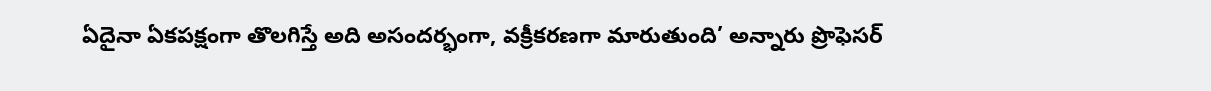ఏదైనా ఏకపక్షంగా తొలగిస్తే అది అసందర్భంగా, వక్రీకరణగా మారుతుంది’ అన్నారు ప్రొఫెసర్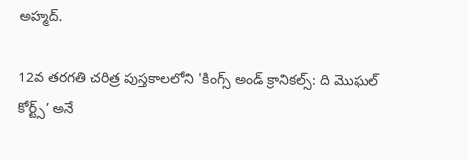అహ్మద్.

12వ తరగతి చరిత్ర పుస్తకాలలోని 'కింగ్స్ అండ్ క్రానికల్స్: ది మొఘల్ కోర్ట్స్’ అనే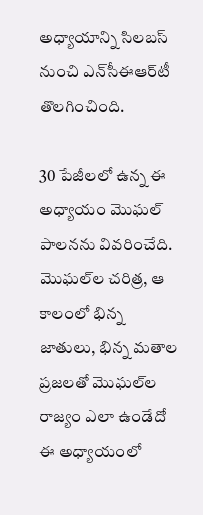అధ్యాయాన్ని సిలబస్ నుంచి ఎన్‌సీఈఆర్‌టీ తొలగించింది.

30 పేజీలలో ఉన్న ఈ అధ్యాయం మొఘల్ పాలనను వివరించేది. మొఘల్‌ల చరిత్ర, ఆ కాలంలో భిన్న జాతులు, భిన్న మతాల ప్రజలతో మొఘల్‌ల రాజ్యం ఎలా ఉండేదో ఈ అధ్యాయంలో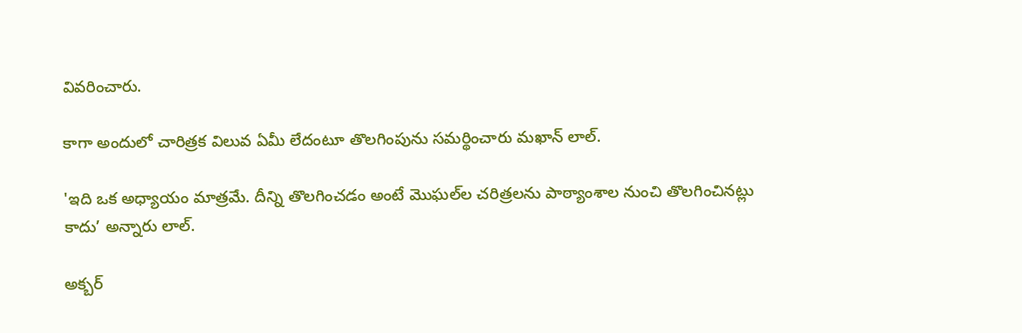వివరించారు.

కాగా అందులో చారిత్రక విలువ ఏమీ లేదంటూ తొలగింపును సమర్థించారు మఖాన్ లాల్.

'ఇది ఒక అధ్యాయం మాత్రమే. దీన్ని తొలగించడం అంటే మొఘల్‌ల చరిత్రలను పాఠ్యాంశాల నుంచి తొలగించినట్లు కాదు’ అన్నారు లాల్.

అక్బర్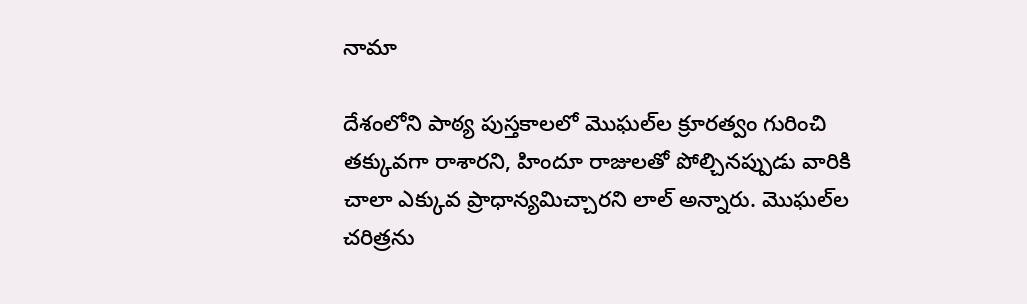నామా

దేశంలోని పాఠ్య పుస్తకాలలో మొఘల్‌ల క్రూరత్వం గురించి తక్కువగా రాశారని, హిందూ రాజులతో పోల్చినప్పుడు వారికి చాలా ఎక్కువ ప్రాధాన్యమిచ్చారని లాల్ అన్నారు. మొఘల్‌ల చరిత్రను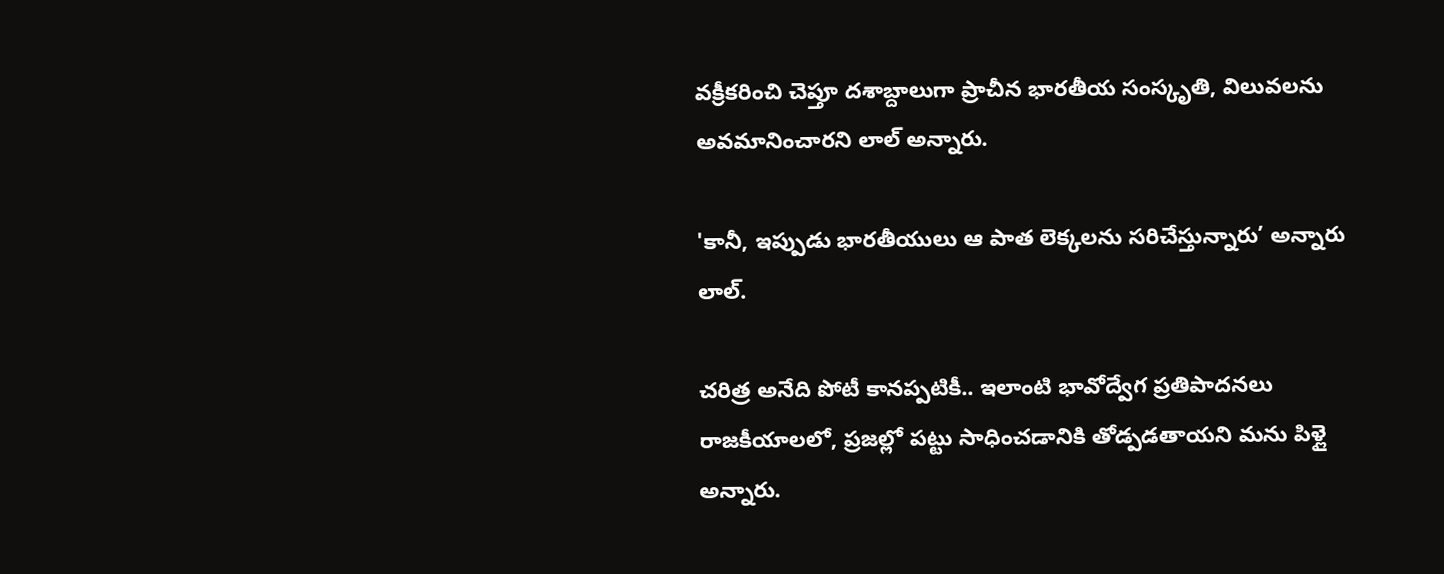వక్రీకరించి చెప్తూ దశాబ్దాలుగా ప్రాచీన భారతీయ సంస్కృతి, విలువలను అవమానించారని లాల్ అన్నారు.

'కానీ, ఇప్పుడు భారతీయులు ఆ పాత లెక్కలను సరిచేస్తున్నారు’ అన్నారు లాల్.

చరిత్ర అనేది పోటీ కానప్పటికీ.. ఇలాంటి భావోద్వేగ ప్రతిపాదనలు రాజకీయాలలో, ప్రజల్లో పట్టు సాధించడానికి తోడ్పడతాయని మను పిళ్లై అన్నారు.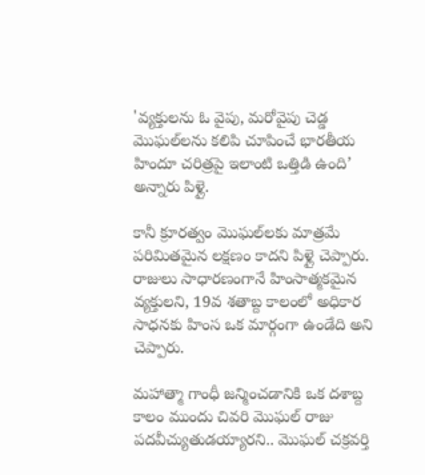'వ్యక్తులను ఓ వైపు, మరోవైపు చెడ్డ మొఘల్‌లను కలిపి చూపించే భారతీయ హిందూ చరిత్రపై ఇలాంటి ఒత్తిడి ఉంది’ అన్నారు పిళ్లై.

కానీ క్రూరత్వం మొఘల్‌లకు మాత్రమే పరిమితమైన లక్షణం కాదని పిళ్లై చెప్పారు. రాజులు సాధారణంగానే హింసాత్మకమైన వ్యక్తులని, 19వ శతాబ్ద కాలంలో అధికార సాధనకు హింస ఒక మార్గంగా ఉండేది అని చెప్పారు.

మహాత్మా గాంధీ జన్మించడానికి ఒక దశాబ్ద కాలం ముందు చివరి మొఘల్ రాజు పదవీచ్యుతుడయ్యారని.. మొఘల్ చక్రవర్తి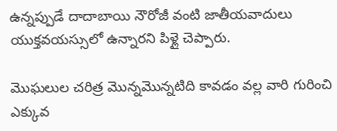ఉన్నప్పుడే దాదాబాయి నౌరోజీ వంటి జాతీయవాదులు యుక్తవయస్సులో ఉన్నారని పిళ్లై చెప్పారు.

మొఘలుల చరిత్ర మొన్నమొన్నటిది కావడం వల్ల వారి గురించి ఎక్కువ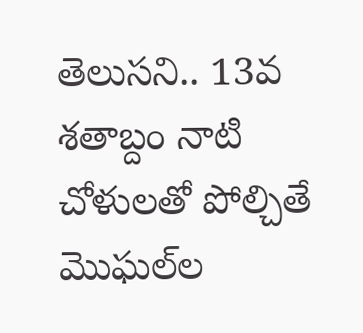తెలుసని.. 13వ శతాబ్దం నాటి చోళులతో పోల్చితే మొఘల్‌ల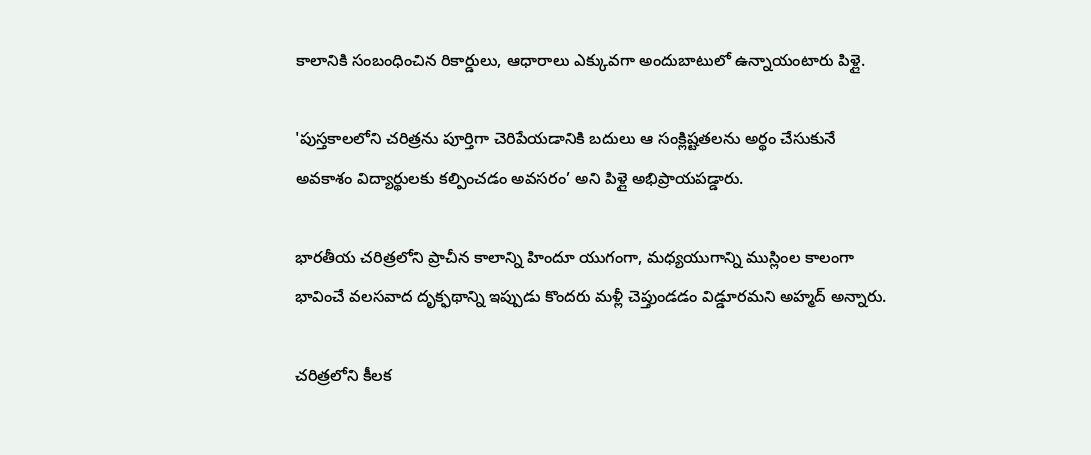కాలానికి సంబంధించిన రికార్డులు, ఆధారాలు ఎక్కువగా అందుబాటులో ఉన్నాయంటారు పిళ్లై.

'పుస్తకాలలోని చరిత్రను పూర్తిగా చెరిపేయడానికి బదులు ఆ సంక్లిష్టతలను అర్థం చేసుకునే అవకాశం విద్యార్థులకు కల్పించడం అవసరం’ అని పిళ్లై అభిప్రాయపడ్డారు.

భారతీయ చరిత్రలోని ప్రాచీన కాలాన్ని హిందూ యుగంగా, మధ్యయుగాన్ని ముస్లింల కాలంగా భావించే వలసవాద దృక్ఫథాన్ని ఇప్పుడు కొందరు మళ్లీ చెప్తుండడం విడ్డూరమని అహ్మద్ అన్నారు.

చరిత్రలోని కీలక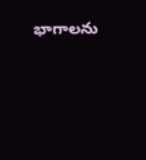భాగాలను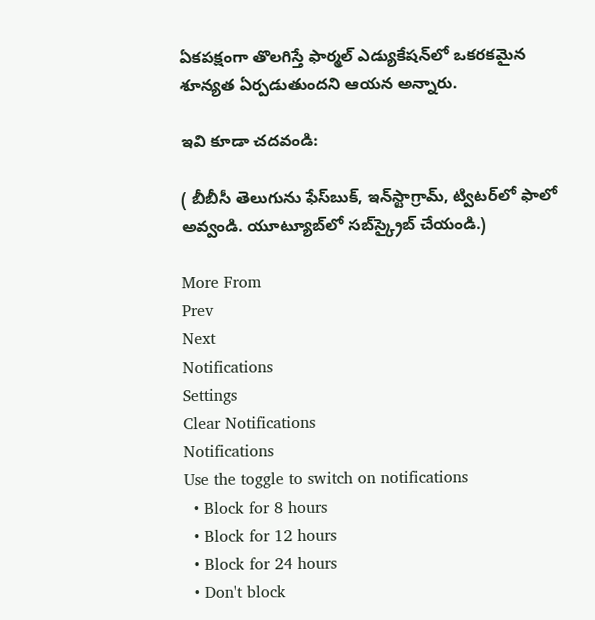ఏకపక్షంగా తొలగిస్తే ఫార్మల్ ఎడ్యుకేషన్‌లో ఒకరకమైన శూన్యత ఏర్పడుతుందని ఆయన అన్నారు.

ఇవి కూడా చదవండి:

( బీబీసీ తెలుగును ఫేస్‌బుక్, ఇన్‌స్టాగ్రామ్‌, ట్విటర్‌లో ఫాలో అవ్వండి. యూట్యూబ్‌లో సబ్‌స్క్రైబ్ చేయండి.)

More From
Prev
Next
Notifications
Settings
Clear Notifications
Notifications
Use the toggle to switch on notifications
  • Block for 8 hours
  • Block for 12 hours
  • Block for 24 hours
  • Don't block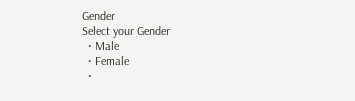Gender
Select your Gender
  • Male
  • Female
  •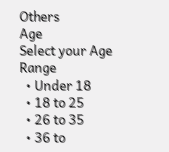Others
Age
Select your Age Range
  • Under 18
  • 18 to 25
  • 26 to 35
  • 36 to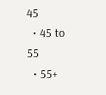45
  • 45 to 55
  • 55+